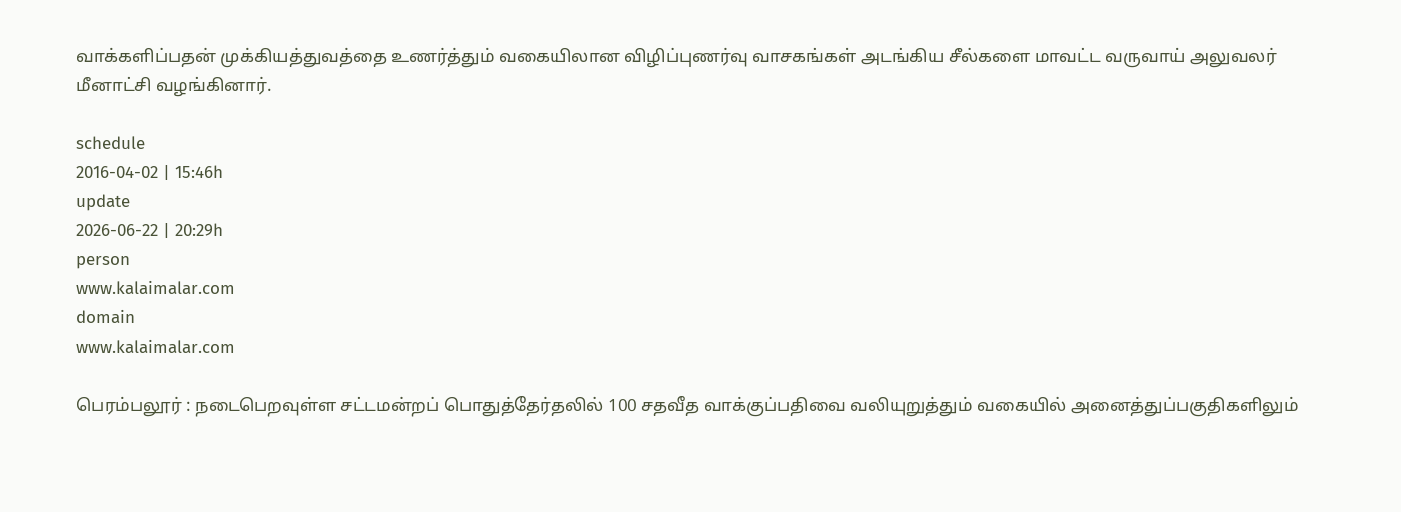வாக்களிப்பதன் முக்கியத்துவத்தை உணர்த்தும் வகையிலான விழிப்புணர்வு வாசகங்கள் அடங்கிய சீல்களை மாவட்ட வருவாய் அலுவலர் மீனாட்சி வழங்கினார்.

schedule
2016-04-02 | 15:46h
update
2026-06-22 | 20:29h
person
www.kalaimalar.com
domain
www.kalaimalar.com

பெரம்பலூர் : நடைபெறவுள்ள சட்டமன்றப் பொதுத்தேர்தலில் 100 சதவீத வாக்குப்பதிவை வலியுறுத்தும் வகையில் அனைத்துப்பகுதிகளிலும்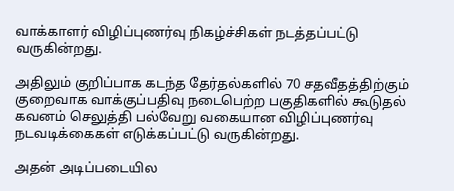வாக்காளர் விழிப்புணர்வு நிகழ்ச்சிகள் நடத்தப்பட்டு வருகின்றது.

அதிலும் குறிப்பாக கடந்த தேர்தல்களில் 70 சதவீதத்திற்கும் குறைவாக வாக்குப்பதிவு நடைபெற்ற பகுதிகளில் கூடுதல் கவனம் செலுத்தி பல்வேறு வகையான விழிப்புணர்வு நடவடிக்கைகள் எடுக்கப்பட்டு வருகின்றது.

அதன் அடிப்படையில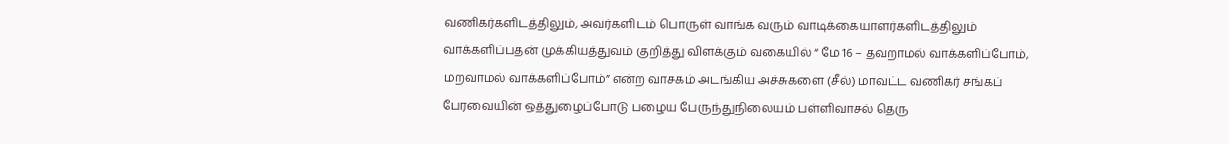வணிகர்களிடத்திலும், அவர்களிடம் பொருள் வாங்க வரும் வாடிக்கையாளர்களிடத்திலும் வாக்களிப்பதன் முக்கியத்துவம் குறித்து விளக்கும் வகையில் “ மே 16 – தவறாமல் வாக்களிப்போம், மறவாமல் வாக்களிப்போம்” என்ற வாசகம் அடங்கிய அச்சுகளை (சீல்) மாவட்ட வணிகர் சங்கப் பேரவையின் ஒத்துழைப்போடு பழைய பேருந்துநிலையம் பள்ளிவாசல் தெரு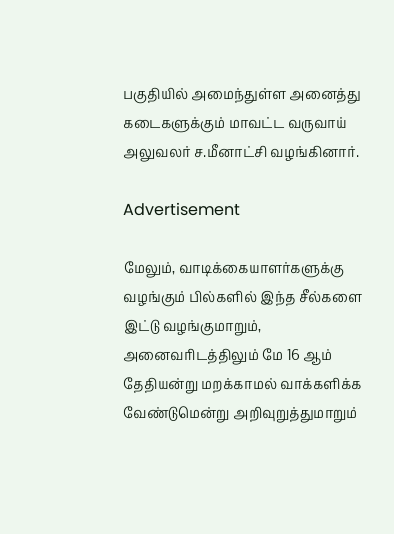பகுதியில் அமைந்துள்ள அனைத்து கடைகளுக்கும் மாவட்ட வருவாய் அலுவலர் ச.மீனாட்சி வழங்கினார்.

Advertisement

மேலும், வாடிக்கையாளர்களுக்கு வழங்கும் பில்களில் இந்த சீல்களை இட்டு வழங்குமாறும், அனைவரிடத்திலும் மே 16 ஆம் தேதியன்று மறக்காமல் வாக்களிக்க வேண்டுமென்று அறிவுறுத்துமாறும்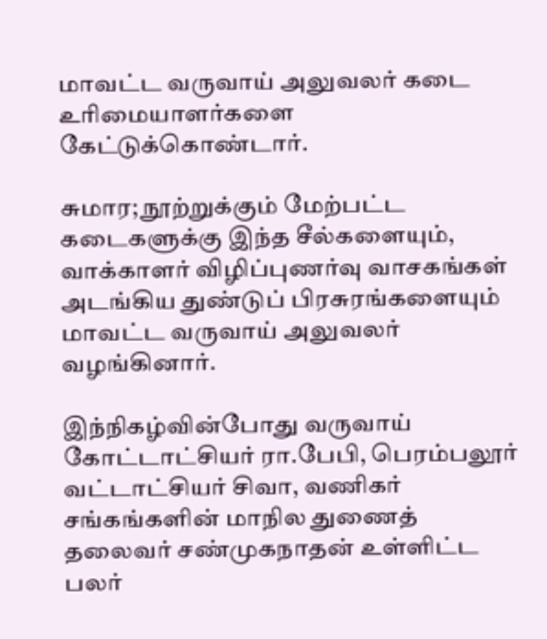மாவட்ட வருவாய் அலுவலர் கடை உரிமையாளர்களை கேட்டுக்கொண்டார்.

சுமார; நூற்றுக்கும் மேற்பட்ட கடைகளுக்கு இந்த சீல்களையும், வாக்காளர் விழிப்புணர்வு வாசகங்கள் அடங்கிய துண்டுப் பிரசுரங்களையும் மாவட்ட வருவாய் அலுவலர் வழங்கினார்.

இந்நிகழ்வின்போது வருவாய் கோட்டாட்சியர் ரா.பேபி, பெரம்பலூர் வட்டாட்சியர் சிவா, வணிகர் சங்கங்களின் மாநில துணைத் தலைவர் சண்முகநாதன் உள்ளிட்ட பலர்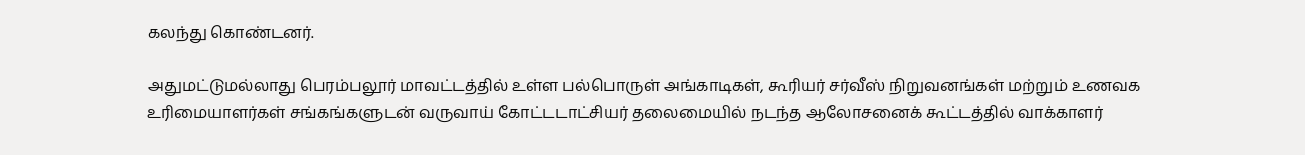கலந்து கொண்டனர்.

அதுமட்டுமல்லாது பெரம்பலூர் மாவட்டத்தில் உள்ள பல்பொருள் அங்காடிகள், கூரியர் சர்வீஸ் நிறுவனங்கள் மற்றும் உணவக உரிமையாளர்கள் சங்கங்களுடன் வருவாய் கோட்டடாட்சியர் தலைமையில் நடந்த ஆலோசனைக் கூட்டத்தில் வாக்காளர்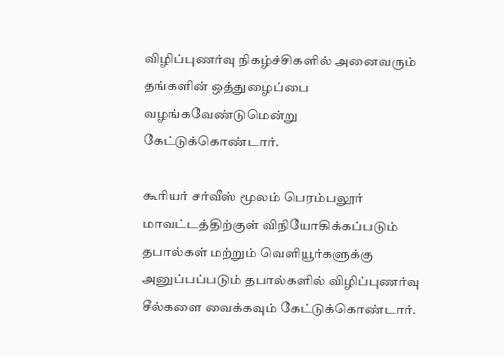விழிப்புணர்வு நிகழ்ச்சிகளில் அனைவரும் தங்களின் ஒத்துழைப்பை வழங்கவேண்டுமென்று கேட்டுக்கொண்டார்.

கூரியர் சர்வீஸ் மூலம் பெரம்பலூர் மாவட்டத்திற்குள் விநியோகிக்கப்படும் தபால்கள் மற்றும் வெளியூர்களுக்கு அனுப்பப்படும் தபால்களில் விழிப்புணர்வு சீல்களை வைக்கவும் கேட்டுக்கொண்டார்.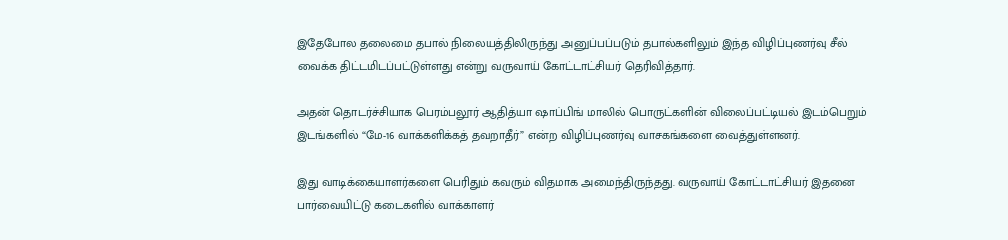இதேபோல தலைமை தபால் நிலையத்திலிருந்து அனுப்பப்படும் தபால்களிலும் இந்த விழிப்புணர்வு சீல் வைக்க திட்டமிடப்பட்டுள்ளது என்று வருவாய் கோட்டாட்சியர் தெரிவித்தார்.

அதன் தொடர்ச்சியாக பெரம்பலூர் ஆதித்யா ஷாப்பிங் மாலில் பொருட்களின் விலைப்பட்டியல் இடம்பெறும் இடங்களில் “மே-16 வாக்களிக்கத் தவறாதீர்” என்ற விழிப்புணர்வு வாசகங்களை வைத்துள்ளனர்.

இது வாடிக்கையாளர்களை பெரிதும் கவரும் விதமாக அமைந்திருந்தது. வருவாய் கோட்டாட்சியர் இதனை பார்வையிட்டு கடைகளில் வாக்காளர்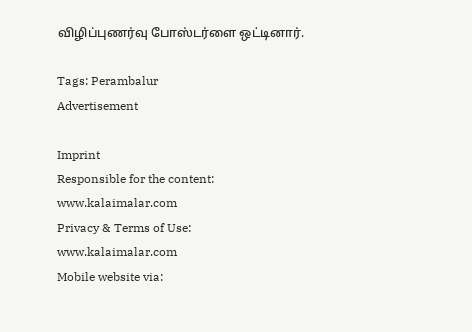விழிப்புணர்வு போஸ்டர்ளை ஒட்டினார்.

Tags: Perambalur
Advertisement

Imprint
Responsible for the content:
www.kalaimalar.com
Privacy & Terms of Use:
www.kalaimalar.com
Mobile website via: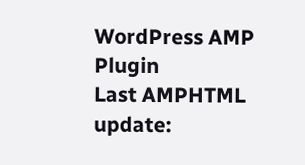WordPress AMP Plugin
Last AMPHTML update: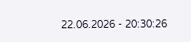22.06.2026 - 20:30:26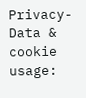Privacy-Data & cookie usage: